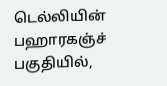டெல்லியின் பஹாரகஞ்ச் பகுதியில்,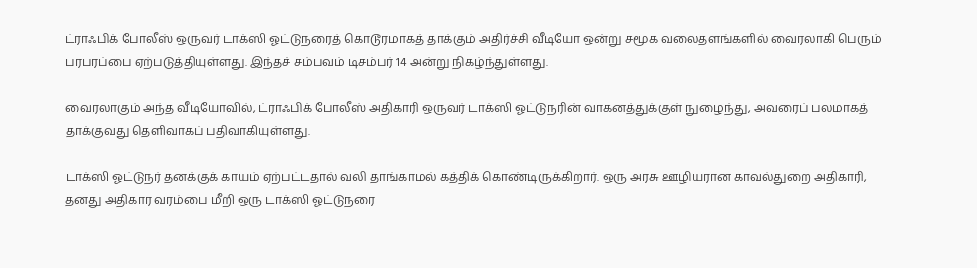ட்ராஃபிக் போலீஸ் ஒருவர் டாக்ஸி ஓட்டுநரைத் கொடூரமாகத் தாக்கும் அதிர்ச்சி வீடியோ ஒன்று சமூக வலைதளங்களில் வைரலாகி பெரும் பரபரப்பை ஏற்படுத்தியுள்ளது. இந்தச் சம்பவம் டிசம்பர் 14 அன்று நிகழ்ந்துள்ளது.

வைரலாகும் அந்த வீடியோவில், ட்ராஃபிக் போலீஸ் அதிகாரி ஒருவர் டாக்ஸி ஓட்டுநரின் வாகனத்துக்குள் நுழைந்து, அவரைப் பலமாகத் தாக்குவது தெளிவாகப் பதிவாகியுள்ளது.

டாக்ஸி ஓட்டுநர் தனக்குக் காயம் ஏற்பட்டதால் வலி தாங்காமல் கத்திக் கொண்டிருக்கிறார். ஒரு அரசு ஊழியரான காவல்துறை அதிகாரி, தனது அதிகார வரம்பை மீறி ஒரு டாக்ஸி ஓட்டுநரை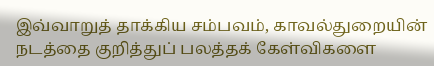இவ்வாறுத் தாக்கிய சம்பவம், காவல்துறையின் நடத்தை குறித்துப் பலத்தக் கேள்விகளை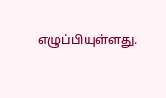எழுப்பியுள்ளது.